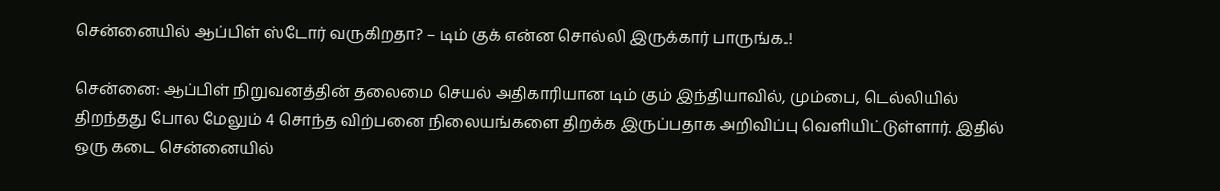சென்னையில் ஆப்பிள் ஸ்டோர் வருகிறதா? – டிம் குக் என்ன சொல்லி இருக்கார் பாருங்க..!

சென்னை: ஆப்பிள் நிறுவனத்தின் தலைமை செயல் அதிகாரியான டிம் கும் இந்தியாவில், மும்பை, டெல்லியில் திறந்தது போல மேலும் 4 சொந்த விற்பனை நிலையங்களை திறக்க இருப்பதாக அறிவிப்பு வெளியிட்டுள்ளார். இதில் ஒரு கடை சென்னையில்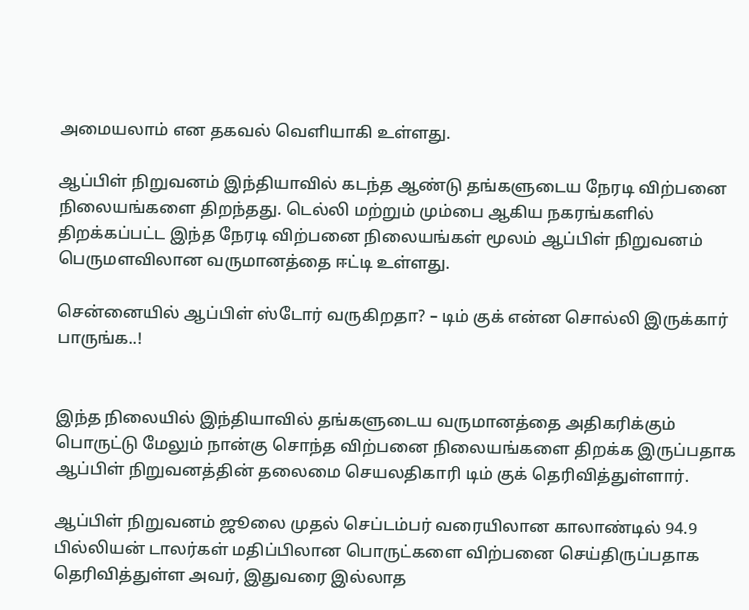அமையலாம் என தகவல் வெளியாகி உள்ளது.

ஆப்பிள் நிறுவனம் இந்தியாவில் கடந்த ஆண்டு தங்களுடைய நேரடி விற்பனை நிலையங்களை திறந்தது. டெல்லி மற்றும் மும்பை ஆகிய நகரங்களில் திறக்கப்பட்ட இந்த நேரடி விற்பனை நிலையங்கள் மூலம் ஆப்பிள் நிறுவனம் பெருமளவிலான வருமானத்தை ஈட்டி உள்ளது.

சென்னையில் ஆப்பிள் ஸ்டோர் வருகிறதா? – டிம் குக் என்ன சொல்லி இருக்கார் பாருங்க..!


இந்த நிலையில் இந்தியாவில் தங்களுடைய வருமானத்தை அதிகரிக்கும் பொருட்டு மேலும் நான்கு சொந்த விற்பனை நிலையங்களை திறக்க இருப்பதாக ஆப்பிள் நிறுவனத்தின் தலைமை செயலதிகாரி டிம் குக் தெரிவித்துள்ளார்.

ஆப்பிள் நிறுவனம் ஜூலை முதல் செப்டம்பர் வரையிலான காலாண்டில் 94.9 பில்லியன் டாலர்கள் மதிப்பிலான பொருட்களை விற்பனை செய்திருப்பதாக தெரிவித்துள்ள அவர், இதுவரை இல்லாத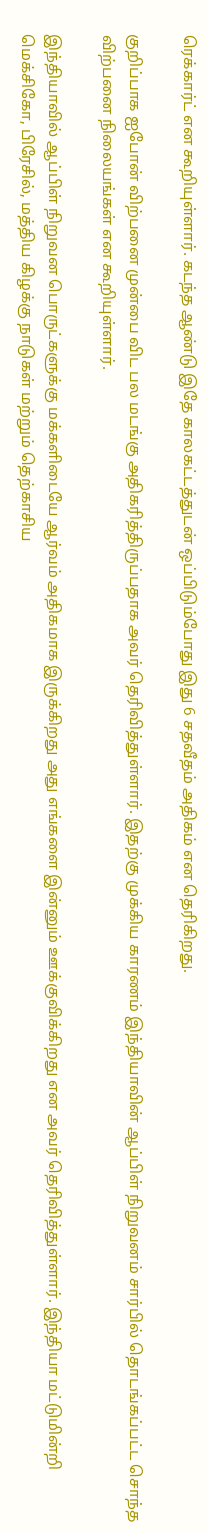ரெக்கார்ட் என கூறியுள்ளார். கடந்த ஆண்டு இதே காலகட்டத்துடன் ஒப்பிடும்போது இது 6 சதவீதம் அதிகம் என தெரிகிறது.

குறிப்பாக ஐபோன் விற்பனை முன்பை விட பல மடங்கு அதிகரித்திருப்பதாக அவர் தெரிவித்துள்ளார். இதற்கு முக்கிய காரணம் இந்தியாவின் ஆப்பிள் நிறுவனம் சார்பில் தொடங்கப்பட்ட சொந்த விற்பனை நிலையங்கள் என கூறியுள்ளார்.

இந்தியாவில் ஆப்பிள் நிறுவன பொருட்களுக்கு மக்களிடையே ஆர்வம் அதிகமாக இருக்கிறது அது எங்களை இன்னும் ஊக்குவிக்கிறது என அவர் தெரிவித்துள்ளார். இந்தியா மட்டுமின்றி மெக்சிகோ, பிரேசில், மத்திய கிழக்கு நாடுகள் மற்றும் தெற்காசிய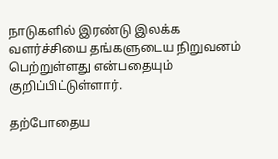நாடுகளில் இரண்டு இலக்க வளர்ச்சியை தங்களுடைய நிறுவனம் பெற்றுள்ளது என்பதையும் குறிப்பிட்டுள்ளார்.

தற்போதைய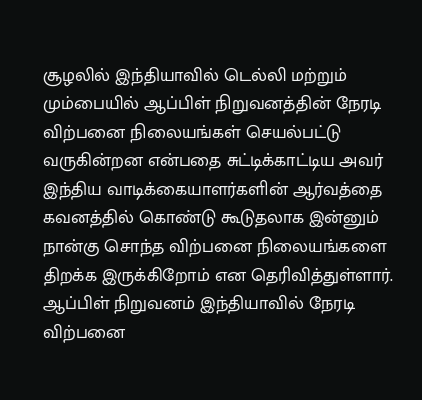சூழலில் இந்தியாவில் டெல்லி மற்றும் மும்பையில் ஆப்பிள் நிறுவனத்தின் நேரடி விற்பனை நிலையங்கள் செயல்பட்டு வருகின்றன என்பதை சுட்டிக்காட்டிய அவர் இந்திய வாடிக்கையாளர்களின் ஆர்வத்தை கவனத்தில் கொண்டு கூடுதலாக இன்னும் நான்கு சொந்த விற்பனை நிலையங்களை திறக்க இருக்கிறோம் என தெரிவித்துள்ளார். ஆப்பிள் நிறுவனம் இந்தியாவில் நேரடி விற்பனை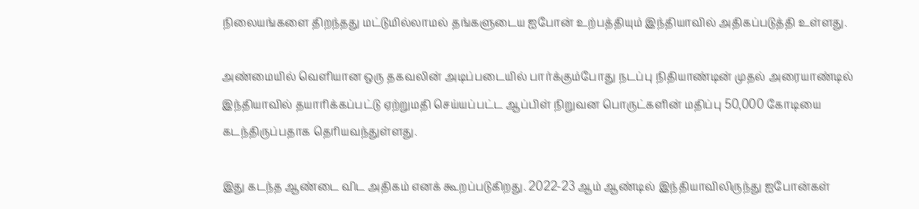நிலையங்களை திறந்தது மட்டுமில்லாமல் தங்களுடைய ஐபோன் உற்பத்தியும் இந்தியாவில் அதிகப்படுத்தி உள்ளது.

அண்மையில் வெளியான ஒரு தகவலின் அடிப்படையில் பார்க்கும்போது நடப்பு நிதியாண்டின் முதல் அரையாண்டில் இந்தியாவில் தயாரிக்கப்பட்டு ஏற்றுமதி செய்யப்பட்ட ஆப்பிள் நிறுவன பொருட்களின் மதிப்பு 50,000 கோடியை கடந்திருப்பதாக தெரியவந்துள்ளது.

இது கடந்த ஆண்டை விட அதிகம் எனக் கூறப்படுகிறது. 2022-23 ஆம் ஆண்டில் இந்தியாவிலிருந்து ஐபோன்கள்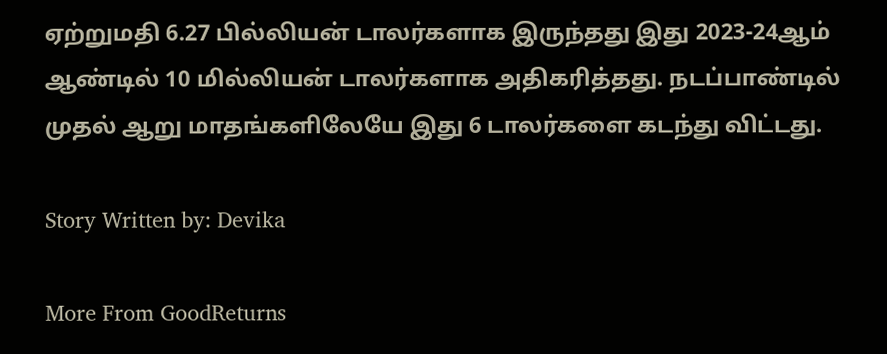ஏற்றுமதி 6.27 பில்லியன் டாலர்களாக இருந்தது இது 2023-24ஆம் ஆண்டில் 10 மில்லியன் டாலர்களாக அதிகரித்தது. நடப்பாண்டில் முதல் ஆறு மாதங்களிலேயே இது 6 டாலர்களை கடந்து விட்டது.

Story Written by: Devika

More From GoodReturns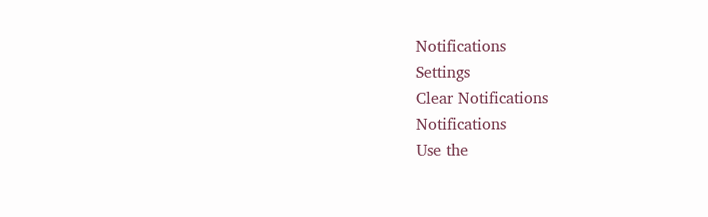Notifications
Settings
Clear Notifications
Notifications
Use the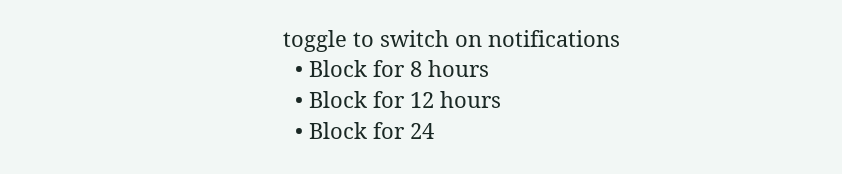toggle to switch on notifications
  • Block for 8 hours
  • Block for 12 hours
  • Block for 24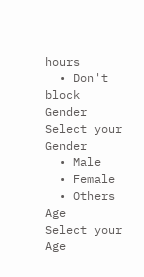hours
  • Don't block
Gender
Select your Gender
  • Male
  • Female
  • Others
Age
Select your Age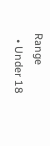Range
  • Under 18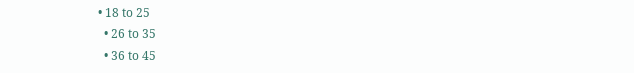• 18 to 25
  • 26 to 35
  • 36 to 45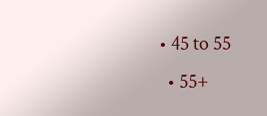• 45 to 55
  • 55+